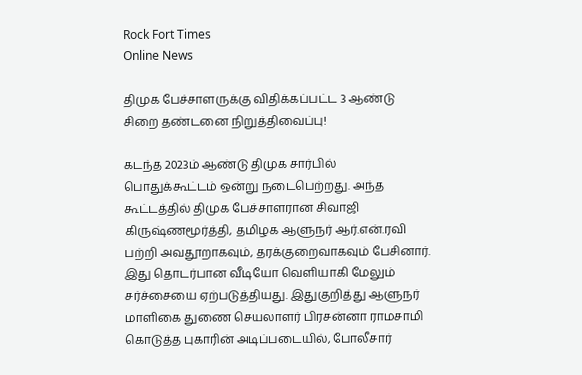Rock Fort Times
Online News

திமுக பேச்சாளருக்கு விதிக்கப்பட்ட 3 ஆண்டு சிறை தண்டனை நிறுத்திவைப்பு!

கடந்த 2023ம் ஆண்டு திமுக சார்பில் பொதுக்கூட்டம் ஒன்று நடைபெற்றது. அந்த கூட்டத்தில் திமுக பேச்சாளரான சிவாஜி கிருஷ்ணமூர்த்தி, தமிழக ஆளுநர் ஆர்.என்.ரவி பற்றி அவதூறாகவும், தரக்குறைவாகவும் பேசினார். இது தொடர்பான வீடியோ வெளியாகி மேலும் சர்ச்சையை ஏற்படுத்தியது. இதுகுறித்து ஆளுநர் மாளிகை துணை செயலாளர் பிரசன்னா ராமசாமி கொடுத்த புகாரின் அடிப்படையில், போலீசார்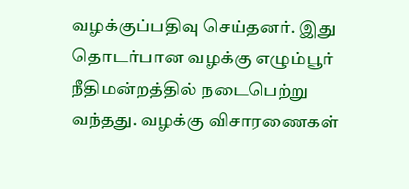வழக்குப்பதிவு செய்தனர். இது தொடர்பான வழக்கு எழும்பூர் நீதிமன்றத்தில் நடைபெற்று வந்தது. வழக்கு விசாரணைகள்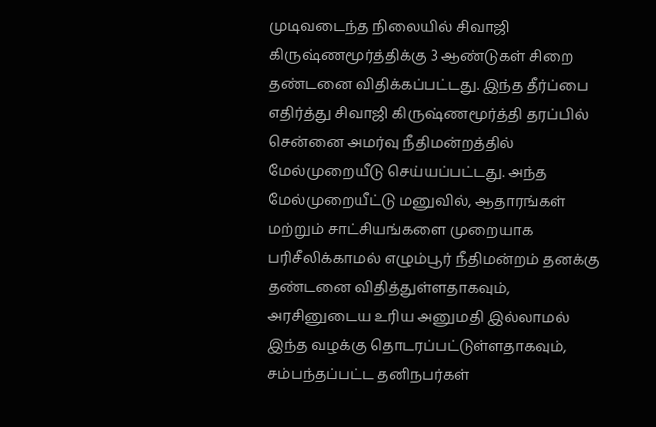முடிவடைந்த நிலையில் சிவாஜி கிருஷ்ணமூர்த்திக்கு 3 ஆண்டுகள் சிறை தண்டனை விதிக்கப்பட்டது. இந்த தீர்ப்பை எதிர்த்து சிவாஜி கிருஷ்ணமூர்த்தி தரப்பில் சென்னை அமர்வு நீதிமன்றத்தில் மேல்முறையீடு செய்யப்பட்டது. அந்த மேல்முறையீட்டு மனுவில், ஆதாரங்கள் மற்றும் சாட்சியங்களை முறையாக பரிசீலிக்காமல் எழும்பூர் நீதிமன்றம் தனக்கு தண்டனை விதித்துள்ளதாகவும், அரசினுடைய உரிய அனுமதி இல்லாமல் இந்த வழக்கு தொடரப்பட்டுள்ளதாகவும், சம்பந்தப்பட்ட தனிநபர்கள்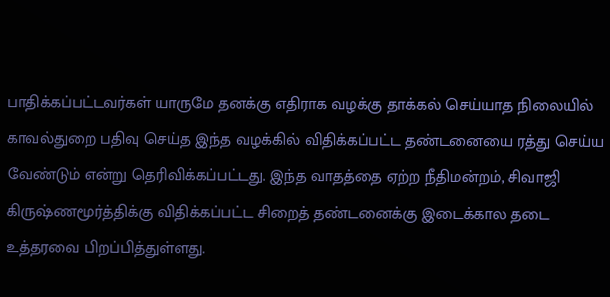பாதிக்கப்பட்டவர்கள் யாருமே தனக்கு எதிராக வழக்கு தாக்கல் செய்யாத நிலையில் காவல்துறை பதிவு செய்த இந்த வழக்கில் விதிக்கப்பட்ட தண்டனையை ரத்து செய்ய வேண்டும் என்று தெரிவிக்கப்பட்டது. இந்த வாதத்தை ஏற்ற நீதிமன்றம், சிவாஜி கிருஷ்ணமூர்த்திக்கு விதிக்கப்பட்ட சிறைத் தண்டனைக்கு இடைக்கால தடை உத்தரவை பிறப்பித்துள்ளது.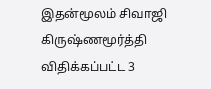இதன்மூலம் சிவாஜி கிருஷ்ணமூர்த்தி விதிக்கப்பட்ட 3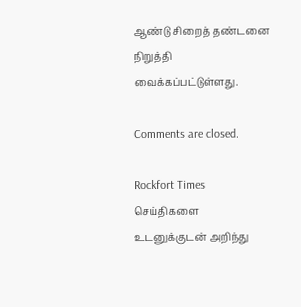ஆண்டு சிறைத் தண்டனை நிறுத்தி வைக்கப்பட்டுள்ளது.

Comments are closed.

Rockfort Times செய்திகளை உடனுக்குடன் அறிந்து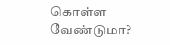கொள்ள வேண்டுமா?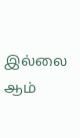இல்லை ஆம்